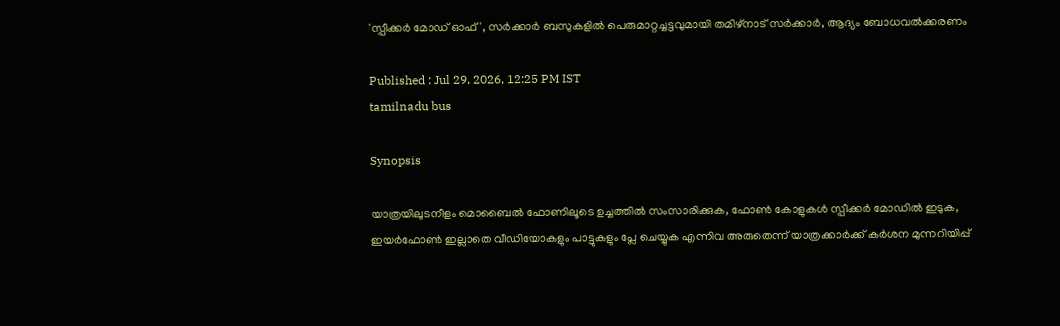'സ്പീക്കർ മോഡ് ഓഫ്', സർക്കാർ ബസുകളിൽ പെരുമാറ്റച്ചട്ടവുമായി തമിഴ്നാട് സർക്കാർ, ആദ്യം ബോധവൽക്കരണം

Published : Jul 29, 2026, 12:25 PM IST
tamilnadu bus

Synopsis

യാത്രയിലുടനീളം മൊബൈൽ ഫോണിലൂടെ ഉച്ചത്തിൽ സംസാരിക്കുക, ഫോൺ കോളുകൾ സ്പീക്കർ മോഡിൽ ഇടുക, ഇയർഫോൺ ഇല്ലാതെ വീഡിയോകളും പാട്ടുകളും പ്ലേ ചെയ്യുക എന്നിവ അരുതെന്ന് യാത്രക്കാർക്ക് കർശന മുന്നറിയിപ്പ്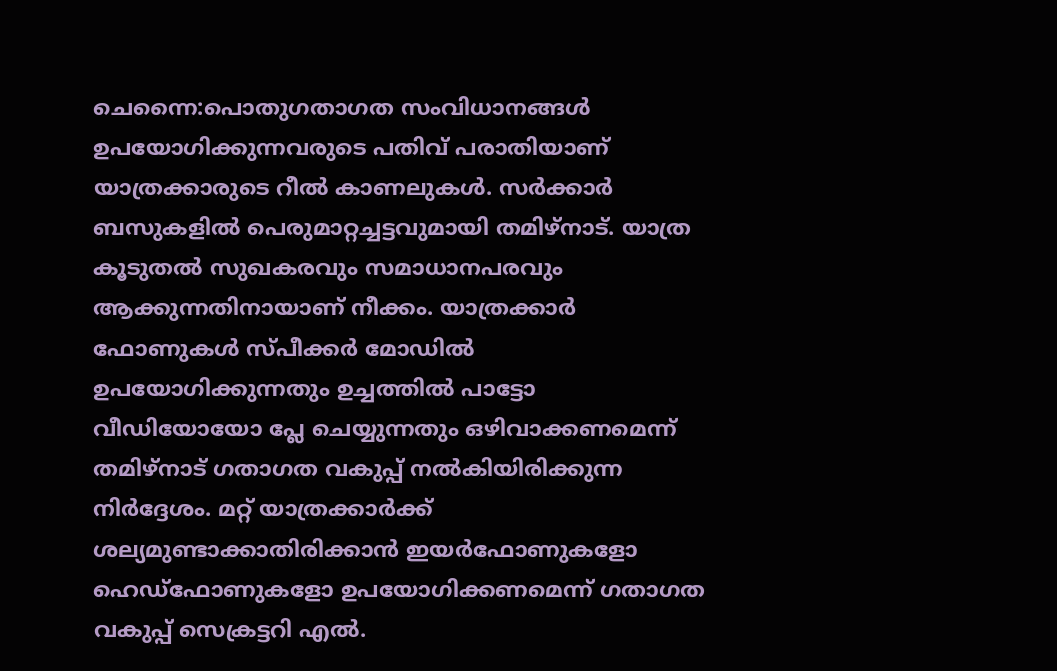ചെന്നൈ:പൊതുഗതാഗത സംവിധാനങ്ങൾ ഉപയോഗിക്കുന്നവരുടെ പതിവ് പരാതിയാണ് യാത്രക്കാരുടെ റീൽ കാണലുകൾ. സർക്കാർ ബസുകളിൽ പെരുമാറ്റച്ചട്ടവുമായി തമിഴ്നാട്. യാത്ര കൂടുതൽ സുഖകരവും സമാധാനപരവും ആക്കുന്നതിനായാണ് നീക്കം. യാത്രക്കാർ ഫോണുകൾ സ്പീക്കർ മോഡിൽ ഉപയോഗിക്കുന്നതും ഉച്ചത്തിൽ പാട്ടോ വീഡിയോയോ പ്ലേ ചെയ്യുന്നതും ഒഴിവാക്കണമെന്ന് തമിഴ്‌നാട് ഗതാഗത വകുപ്പ് നൽകിയിരിക്കുന്ന നിർദ്ദേശം. മറ്റ് യാത്രക്കാർക്ക് ശല്യമുണ്ടാക്കാതിരിക്കാൻ ഇയർഫോണുകളോ ഹെഡ്‌ഫോണുകളോ ഉപയോഗിക്കണമെന്ന് ഗതാഗത വകുപ്പ് സെക്രട്ടറി എൽ.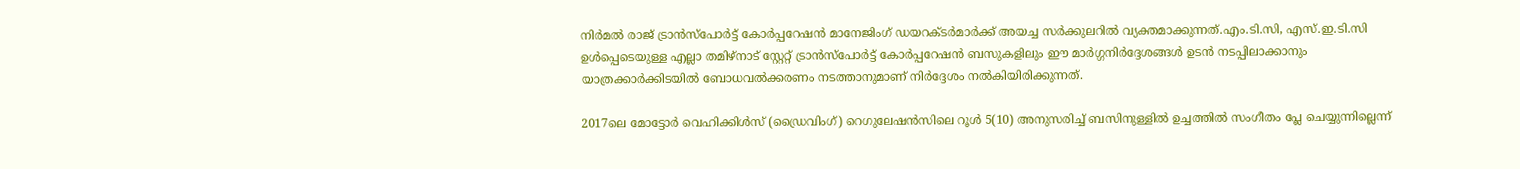നിർമൽ രാജ് ട്രാൻസ്പോർട്ട് കോർപ്പറേഷൻ മാനേജിംഗ് ഡയറക്ടർമാർക്ക് അയച്ച സർക്കുലറിൽ വ്യക്തമാക്കുന്നത്.എം.ടി.സി, എസ്.ഇ.ടി.സി ഉൾപ്പെടെയുള്ള എല്ലാ തമിഴ്‌നാട് സ്റ്റേറ്റ് ട്രാൻസ്‌പോർട്ട് കോർപ്പറേഷൻ ബസുകളിലും ഈ മാർഗ്ഗനിർദ്ദേശങ്ങൾ ഉടൻ നടപ്പിലാക്കാനും യാത്രക്കാർക്കിടയിൽ ബോധവൽക്കരണം നടത്താനുമാണ് നിർദ്ദേശം നൽകിയിരിക്കുന്നത്.

2017ലെ മോട്ടോർ വെഹിക്കിൾസ് (ഡ്രൈവിംഗ്) റെഗുലേഷൻസിലെ റൂൾ 5(10) അനുസരിച്ച് ബസിനുള്ളിൽ ഉച്ചത്തിൽ സംഗീതം പ്ലേ ചെയ്യുന്നില്ലെന്ന്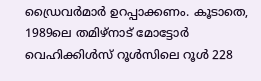ഡ്രൈവർമാർ ഉറപ്പാക്കണം. കൂടാതെ, 1989ലെ തമിഴ്‌നാട് മോട്ടോർ വെഹിക്കിൾസ് റൂൾസിലെ റൂൾ 228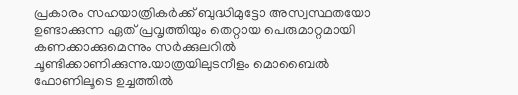പ്രകാരം സഹയാത്രികർക്ക് ബുദ്ധിമുട്ടോ അസ്വസ്ഥതയോ ഉണ്ടാക്കുന്ന ഏത് പ്രവൃത്തിയും തെറ്റായ പെരുമാറ്റമായി കണക്കാക്കുമെന്നും സർക്കുലറിൽ ചൂണ്ടിക്കാണിക്കുന്നു.യാത്രയിലുടനീളം മൊബൈൽ ഫോണിലൂടെ ഉച്ചത്തിൽ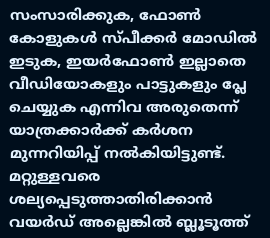സംസാരിക്കുക, ഫോൺ കോളുകൾ സ്പീക്കർ മോഡിൽ ഇടുക, ഇയർഫോൺ ഇല്ലാതെ വീഡിയോകളും പാട്ടുകളും പ്ലേ ചെയ്യുക എന്നിവ അരുതെന്ന് യാത്രക്കാർക്ക് കർശന മുന്നറിയിപ്പ് നൽകിയിട്ടുണ്ട്. മറ്റുള്ളവരെ ശല്യപ്പെടുത്താതിരിക്കാൻ വയർഡ് അല്ലെങ്കിൽ ബ്ലൂടൂത്ത്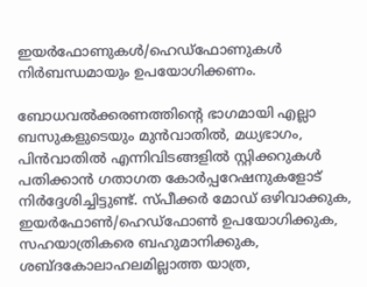ഇയർഫോണുകൾ/ഹെഡ്‌ഫോണുകൾ നിർബന്ധമായും ഉപയോഗിക്കണം.

ബോധവൽക്കരണത്തിന്റെ ഭാഗമായി എല്ലാ ബസുകളുടെയും മുൻവാതിൽ, മധ്യഭാഗം, പിൻവാതിൽ എന്നിവിടങ്ങളിൽ സ്റ്റിക്കറുകൾ പതിക്കാൻ ഗതാഗത കോർപ്പറേഷനുകളോട് നിർദ്ദേശിച്ചിട്ടുണ്ട്. സ്പീക്കർ മോഡ് ഒഴിവാക്കുക, ഇയർഫോൺ/ഹെഡ്‌ഫോൺ ഉപയോഗിക്കുക, സഹയാത്രികരെ ബഹുമാനിക്കുക, ശബ്ദകോലാഹലമില്ലാത്ത യാത്ര,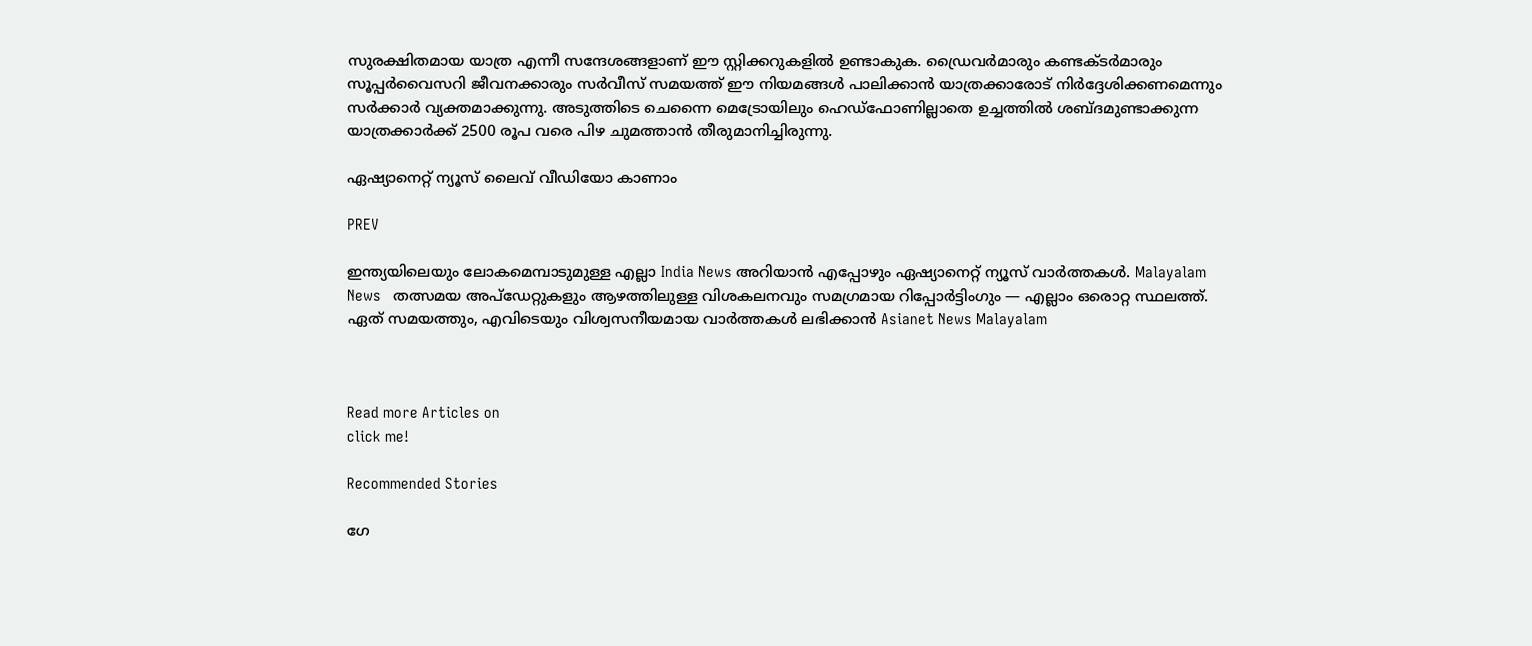സുരക്ഷിതമായ യാത്ര എന്നീ സന്ദേശങ്ങളാണ് ഈ സ്റ്റിക്കറുകളിൽ ഉണ്ടാകുക. ഡ്രൈവർമാരും കണ്ടക്ടർമാരും സൂപ്പർവൈസറി ജീവനക്കാരും സർവീസ് സമയത്ത് ഈ നിയമങ്ങൾ പാലിക്കാൻ യാത്രക്കാരോട് നിർദ്ദേശിക്കണമെന്നും സർക്കാർ വ്യക്തമാക്കുന്നു. അടുത്തിടെ ചെന്നൈ മെട്രോയിലും ഹെഡ്‌ഫോണില്ലാതെ ഉച്ചത്തിൽ ശബ്ദമുണ്ടാക്കുന്ന യാത്രക്കാർക്ക് 2500 രൂപ വരെ പിഴ ചുമത്താൻ തീരുമാനിച്ചിരുന്നു.

ഏഷ്യാനെറ്റ് ന്യൂസ് ലൈവ് വീഡിയോ കാണാം

PREV

ഇന്ത്യയിലെയും ലോകമെമ്പാടുമുള്ള എല്ലാ India News അറിയാൻ എപ്പോഴും ഏഷ്യാനെറ്റ് ന്യൂസ് വാർത്തകൾ. Malayalam News   തത്സമയ അപ്‌ഡേറ്റുകളും ആഴത്തിലുള്ള വിശകലനവും സമഗ്രമായ റിപ്പോർട്ടിംഗും — എല്ലാം ഒരൊറ്റ സ്ഥലത്ത്. ഏത് സമയത്തും, എവിടെയും വിശ്വസനീയമായ വാർത്തകൾ ലഭിക്കാൻ Asianet News Malayalam



Read more Articles on
click me!

Recommended Stories

ഗേ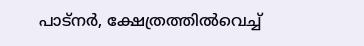പാട്നർ, ക്ഷേത്രത്തിൽവെച്ച്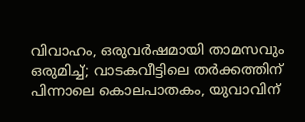വിവാഹം, ഒരുവർഷമായി താമസവും ഒരുമിച്ച്; വാടകവീട്ടിലെ തർക്കത്തിന് പിന്നാലെ കൊലപാതകം, യുവാവിന്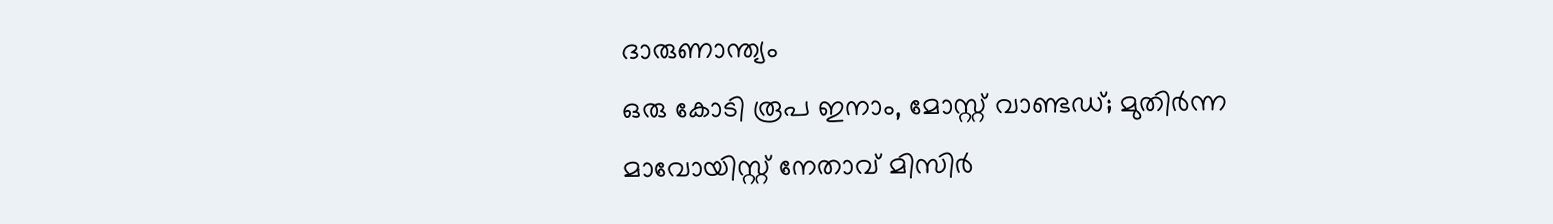ദാരുണാന്ത്യം
ഒരു കോടി രൂപ ഇനാം, മോസ്റ്റ് വാണ്ടഡ്; മുതിർന്ന മാവോയിസ്റ്റ് നേതാവ് മിസിർ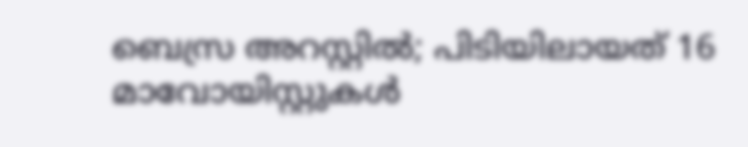ബെസ്ര അറസ്റ്റിൽ; പിടിയിലായത് 16 മാവോയിസ്റ്റുകൾ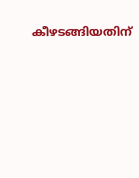കീഴടങ്ങിയതിന്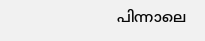പിന്നാലെ